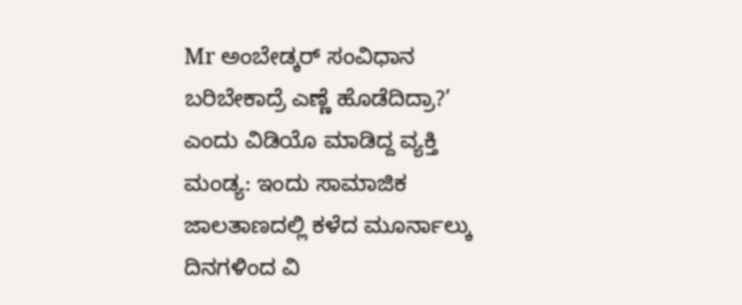Mr ಅಂಬೇಡ್ಕರ್ ಸಂವಿಧಾನ ಬರಿಬೇಕಾದ್ರೆ ಎಣ್ಣೆ ಹೊಡೆದಿದ್ರಾ?’ ಎಂದು ವಿಡಿಯೊ ಮಾಡಿದ್ದ ವ್ಯಕ್ತಿ
ಮಂಡ್ಯ: ಇಂದು ಸಾಮಾಜಿಕ ಜಾಲತಾಣದಲ್ಲಿ ಕಳೆದ ಮೂರ್ನಾಲ್ಕು ದಿನಗಳಿಂದ ವಿ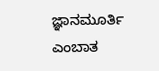ಜ್ಞಾನಮೂರ್ತಿ ಎಂಬಾತ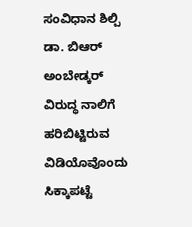ಸಂವಿಧಾನ ಶಿಲ್ಪಿ ಡಾ. ಬಿಆರ್ ಅಂಬೇಡ್ಕರ್ ವಿರುದ್ಧ ನಾಲಿಗೆ ಹರಿಬಿಟ್ಟಿರುವ ವಿಡಿಯೊವೊಂದು ಸಿಕ್ಕಾಪಟ್ಟೆ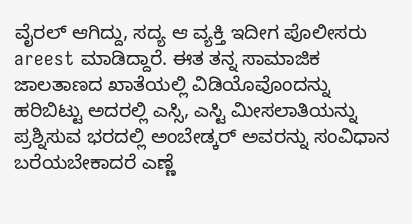ವೈರಲ್ ಆಗಿದ್ದು, ಸದ್ಯ ಆ ವ್ಯಕ್ತಿ ಇದೀಗ ಪೊಲೀಸರು areest ಮಾಡಿದ್ದಾರೆ. ಈತ ತನ್ನ ಸಾಮಾಜಿಕ ಜಾಲತಾಣದ ಖಾತೆಯಲ್ಲಿ ವಿಡಿಯೊವೊಂದನ್ನು ಹರಿಬಿಟ್ಟು ಅದರಲ್ಲಿ ಎಸ್ಸಿ, ಎಸ್ಟಿ ಮೀಸಲಾತಿಯನ್ನು ಪ್ರಶ್ನಿಸುವ ಭರದಲ್ಲಿ ಅಂಬೇಡ್ಕರ್ ಅವರನ್ನು ಸಂವಿಧಾನ ಬರೆಯಬೇಕಾದರೆ ಎಣ್ಣೆ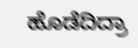ಹೊಡೆದಿದ್ರಾ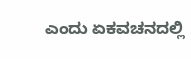ಎಂದು ಏಕವಚನದಲ್ಲಿ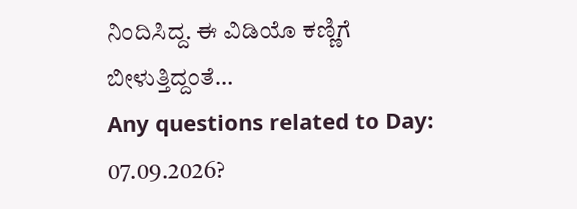ನಿಂದಿಸಿದ್ದ. ಈ ವಿಡಿಯೊ ಕಣ್ಣಿಗೆ ಬೀಳುತ್ತಿದ್ದಂತೆ…
Any questions related to Day: 07.09.2026?